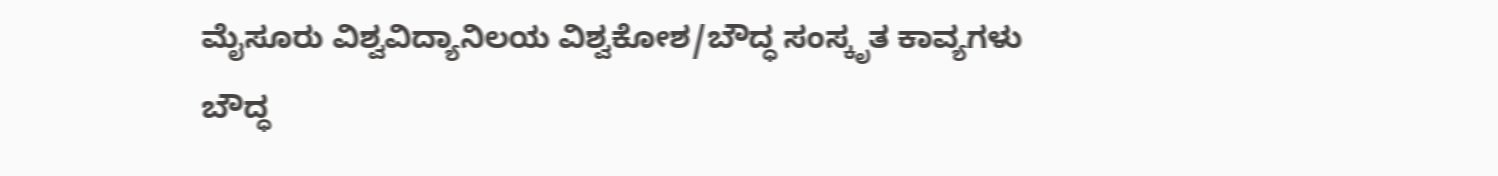ಮೈಸೂರು ವಿಶ್ವವಿದ್ಯಾನಿಲಯ ವಿಶ್ವಕೋಶ/ಬೌದ್ಧ ಸಂಸ್ಕೃತ ಕಾವ್ಯಗಳು
ಬೌದ್ಧ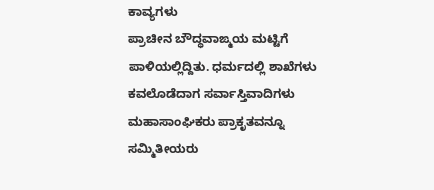ಕಾವ್ಯಗಳು
ಪ್ರಾಚೀನ ಬೌದ್ಧವಾಙ್ಮಯ ಮಟ್ಟಿಗೆ ಪಾಳಿಯಲ್ಲಿದ್ದಿತು. ಧರ್ಮದಲ್ಲಿ ಶಾಖೆಗಳು ಕವಲೊಡೆದಾಗ ಸರ್ವಾಸ್ತಿವಾದಿಗಳು ಮಹಾಸಾಂಘಿಕರು ಪ್ರಾಕೃತವನ್ನೂ ಸಮ್ಮಿತೀಯರು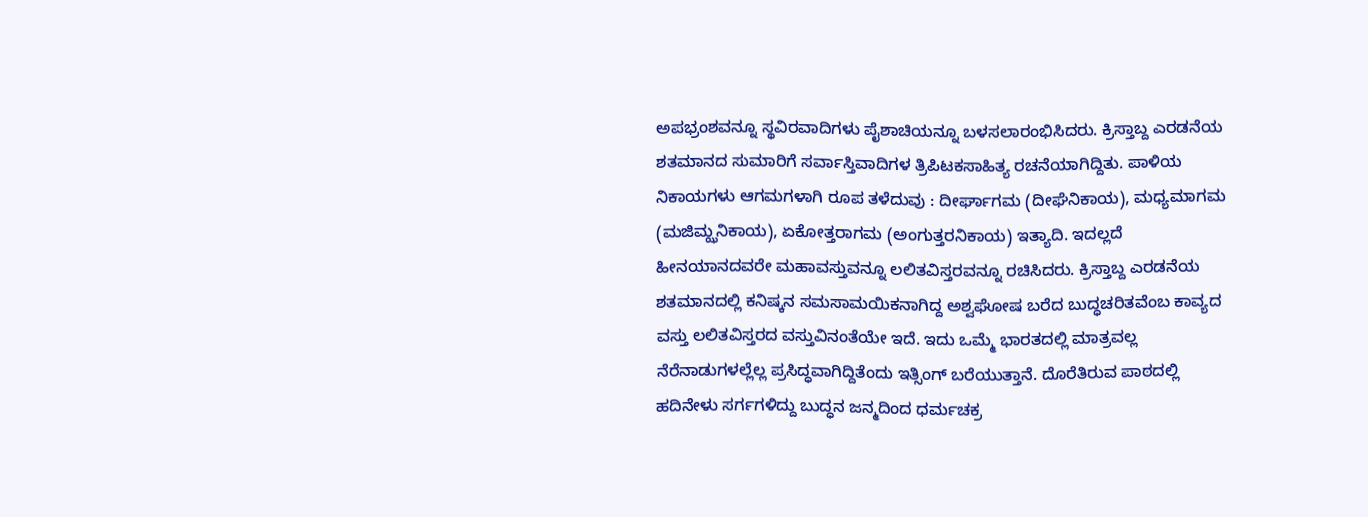ಅಪಭ್ರಂಶವನ್ನೂ ಸ್ಥವಿರವಾದಿಗಳು ಪೈಶಾಚಿಯನ್ನೂ ಬಳಸಲಾರಂಭಿಸಿದರು. ಕ್ರಿಸ್ತಾಬ್ದ ಎರಡನೆಯ ಶತಮಾನದ ಸುಮಾರಿಗೆ ಸರ್ವಾಸ್ತಿವಾದಿಗಳ ತ್ರಿಪಿಟಕಸಾಹಿತ್ಯ ರಚನೆಯಾಗಿದ್ದಿತು. ಪಾಳಿಯ ನಿಕಾಯಗಳು ಆಗಮಗಳಾಗಿ ರೂಪ ತಳೆದುವು : ದೀರ್ಘಾಗಮ (ದೀಘೆನಿಕಾಯ), ಮಧ್ಯಮಾಗಮ (ಮಜಿಮ್ಝನಿಕಾಯ), ಏಕೋತ್ತರಾಗಮ (ಅಂಗುತ್ತರನಿಕಾಯ) ಇತ್ಯಾದಿ. ಇದಲ್ಲದೆ ಹೀನಯಾನದವರೇ ಮಹಾವಸ್ತುವನ್ನೂ ಲಲಿತವಿಸ್ತರವನ್ನೂ ರಚಿಸಿದರು. ಕ್ರಿಸ್ತಾಬ್ದ ಎರಡನೆಯ ಶತಮಾನದಲ್ಲಿ ಕನಿಷ್ಕನ ಸಮಸಾಮಯಿಕನಾಗಿದ್ದ ಅಶ್ವಘೋಷ ಬರೆದ ಬುದ್ಧಚರಿತವೆಂಬ ಕಾವ್ಯದ ವಸ್ತು ಲಲಿತವಿಸ್ತರದ ವಸ್ತುವಿನಂತೆಯೇ ಇದೆ. ಇದು ಒಮ್ಮೆ ಭಾರತದಲ್ಲಿ ಮಾತ್ರವಲ್ಲ ನೆರೆನಾಡುಗಳಲ್ಲೆಲ್ಲ ಪ್ರಸಿದ್ಧವಾಗಿದ್ದಿತೆಂದು ಇತ್ಸಿಂಗ್ ಬರೆಯುತ್ತಾನೆ. ದೊರೆತಿರುವ ಪಾಠದಲ್ಲಿ ಹದಿನೇಳು ಸರ್ಗಗಳಿದ್ದು ಬುದ್ಧನ ಜನ್ಮದಿಂದ ಧರ್ಮಚಕ್ರ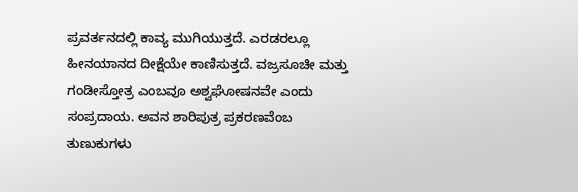ಪ್ರವರ್ತನದಲ್ಲಿ ಕಾವ್ಯ ಮುಗಿಯುತ್ತದೆ. ಎರಡರಲ್ಲೂ ಹೀನಯಾನದ ದೀಕ್ಷೆಯೇ ಕಾಣಿಸುತ್ತದೆ. ವಜ್ರಸೂಚೀ ಮತ್ತು ಗಂಡೀಸ್ತೋತ್ರ ಎಂಬವೂ ಅಶ್ವಘೋಷನವೇ ಎಂದು ಸಂಪ್ರದಾಯ. ಅವನ ಶಾರಿಪುತ್ರ ಪ್ರಕರಣವೆಂಬ ತುಣುಕುಗಳು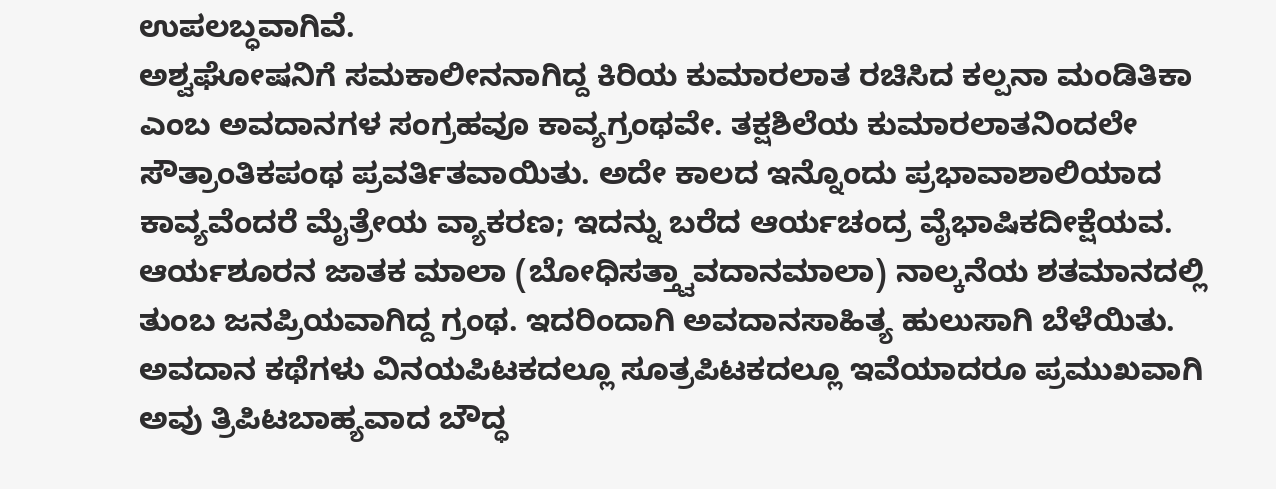ಉಪಲಬ್ಧವಾಗಿವೆ.
ಅಶ್ವಘೋಷನಿಗೆ ಸಮಕಾಲೀನನಾಗಿದ್ದ ಕಿರಿಯ ಕುಮಾರಲಾತ ರಚಿಸಿದ ಕಲ್ಪನಾ ಮಂಡಿತಿಕಾ ಎಂಬ ಅವದಾನಗಳ ಸಂಗ್ರಹವೂ ಕಾವ್ಯಗ್ರಂಥವೇ. ತಕ್ಷಶಿಲೆಯ ಕುಮಾರಲಾತನಿಂದಲೇ ಸೌತ್ರಾಂತಿಕಪಂಥ ಪ್ರವರ್ತಿತವಾಯಿತು. ಅದೇ ಕಾಲದ ಇನ್ನೊಂದು ಪ್ರಭಾವಾಶಾಲಿಯಾದ ಕಾವ್ಯವೆಂದರೆ ಮೈತ್ರೇಯ ವ್ಯಾಕರಣ; ಇದನ್ನು ಬರೆದ ಆರ್ಯಚಂದ್ರ ವೈಭಾಷಿಕದೀಕ್ಷೆಯವ. ಆರ್ಯಶೂರನ ಜಾತಕ ಮಾಲಾ (ಬೋಧಿಸತ್ತ್ವಾವದಾನಮಾಲಾ) ನಾಲ್ಕನೆಯ ಶತಮಾನದಲ್ಲಿ ತುಂಬ ಜನಪ್ರಿಯವಾಗಿದ್ದ ಗ್ರಂಥ. ಇದರಿಂದಾಗಿ ಅವದಾನಸಾಹಿತ್ಯ ಹುಲುಸಾಗಿ ಬೆಳೆಯಿತು. ಅವದಾನ ಕಥೆಗಳು ವಿನಯಪಿಟಕದಲ್ಲೂ ಸೂತ್ರಪಿಟಕದಲ್ಲೂ ಇವೆಯಾದರೂ ಪ್ರಮುಖವಾಗಿ ಅವು ತ್ರಿಪಿಟಬಾಹ್ಯವಾದ ಬೌದ್ಧ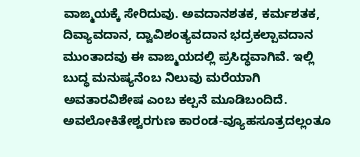ವಾಙ್ಮಯಕ್ಕೆ ಸೇರಿದುವು. ಅವದಾನಶತಕ, ಕರ್ಮಶತಕ, ದಿವ್ಯಾವದಾನ, ದ್ವಾವಿಶಂತ್ಯವದಾನ ಭದ್ರಕಲ್ಪಾವದಾನ ಮುಂತಾದವು ಈ ವಾಙ್ಮಯದಲ್ಲಿ ಪ್ರಸಿದ್ಧವಾಗಿವೆ. ಇಲ್ಲಿ ಬುದ್ಧ ಮನುಷ್ಯನೆಂಬ ನಿಲುವು ಮರೆಯಾಗಿ ಅವತಾರವಿಶೇಷ ಎಂಬ ಕಲ್ಪನೆ ಮೂಡಿಬಂದಿದೆ. ಅವಲೋಕಿತೇಶ್ವರಗುಣ ಕಾರಂಡ-ವ್ಯೂಹಸೂತ್ರದಲ್ಲಂತೂ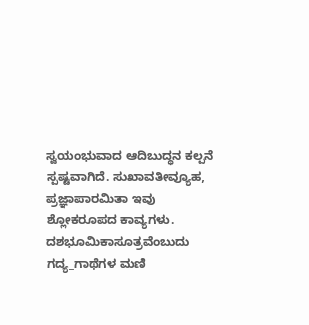ಸ್ವಯಂಭುವಾದ ಆದಿಬುದ್ಧನ ಕಲ್ಪನೆ ಸ್ಪಷ್ಟವಾಗಿದೆ. ಸುಖಾವತೀವ್ಯೂಹ, ಪ್ರಜ್ಞಾಪಾರಮಿತಾ ಇವು ಶ್ಲೋಕರೂಪದ ಕಾವ್ಯಗಳು. ದಶಭೂಮಿಕಾಸೂತ್ರವೆಂಬುದು ಗದ್ಯ_ಗಾಥೆಗಳ ಮಣಿ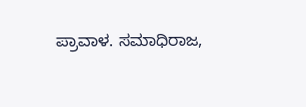ಪ್ರಾವಾಳ. ಸಮಾಧಿರಾಜ,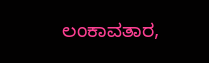ಲಂಕಾವತಾರ,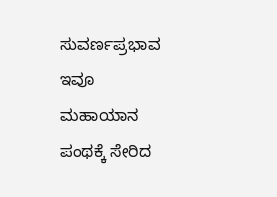ಸುವರ್ಣಪ್ರಭಾವ ಇವೂ ಮಹಾಯಾನ ಪಂಥಕ್ಕೆ ಸೇರಿದ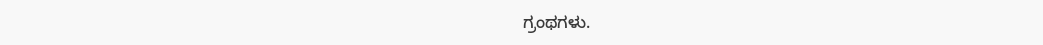ಗ್ರಂಥಗಳು.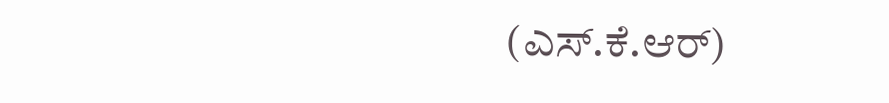(ಎಸ್.ಕೆ.ಆರ್)